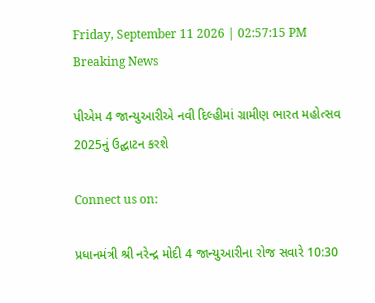Friday, September 11 2026 | 02:57:15 PM
Breaking News

પીએમ 4 જાન્યુઆરીએ નવી દિલ્હીમાં ગ્રામીણ ભારત મહોત્સવ 2025નું ઉદ્ઘાટન કરશે

Connect us on:

પ્રધાનમંત્રી શ્રી નરેન્દ્ર મોદી 4 જાન્યુઆરીના રોજ સવારે 10:30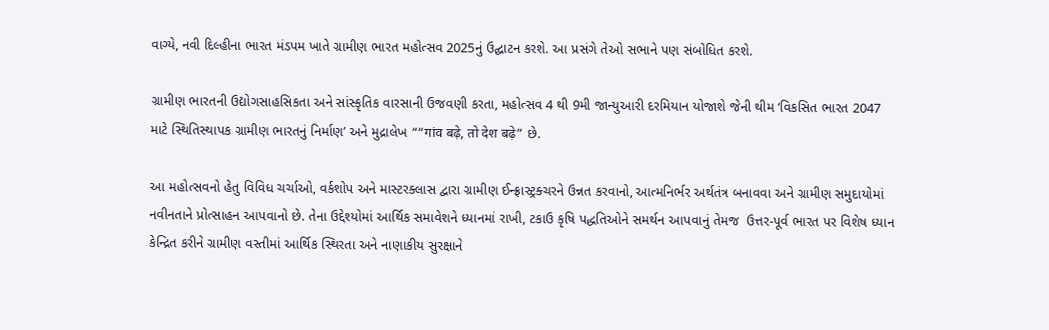વાગ્યે, નવી દિલ્હીના ભારત મંડપમ ખાતે ગ્રામીણ ભારત મહોત્સવ 2025નું ઉદ્ઘાટન કરશે. આ પ્રસંગે તેઓ સભાને પણ સંબોધિત કરશે.

ગ્રામીણ ભારતની ઉદ્યોગસાહસિકતા અને સાંસ્કૃતિક વારસાની ઉજવણી કરતા, મહોત્સવ 4 થી 9મી જાન્યુઆરી દરમિયાન યોજાશે જેની થીમ ‘વિકસિત ભારત 2047 માટે સ્થિતિસ્થાપક ગ્રામીણ ભારતનું નિર્માણ’ અને મુદ્રાલેખ ““गांव बढ़े, तो देश बढ़े” છે.

આ મહોત્સવનો હેતુ વિવિધ ચર્ચાઓ, વર્કશોપ અને માસ્ટરક્લાસ દ્વારા ગ્રામીણ ઈન્ફ્રાસ્ટ્રક્ચરને ઉન્નત કરવાનો, આત્મનિર્ભર અર્થતંત્ર બનાવવા અને ગ્રામીણ સમુદાયોમાં નવીનતાને પ્રોત્સાહન આપવાનો છે. તેના ઉદ્દેશ્યોમાં આર્થિક સમાવેશને ધ્યાનમાં રાખી, ટકાઉ કૃષિ પદ્ધતિઓને સમર્થન આપવાનું તેમજ  ઉત્તર-પૂર્વ ભારત પર વિશેષ ધ્યાન કેન્દ્રિત કરીને ગ્રામીણ વસ્તીમાં આર્થિક સ્થિરતા અને નાણાકીય સુરક્ષાને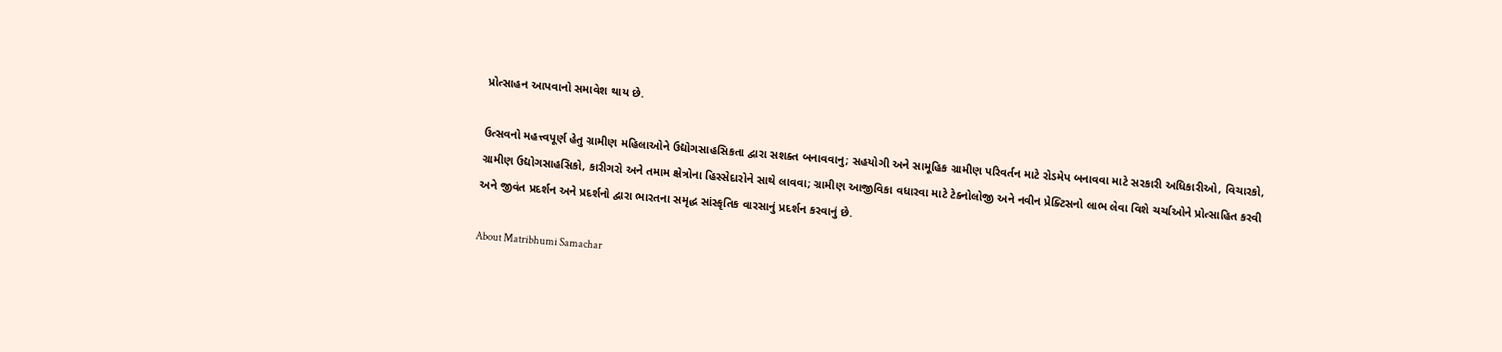પ્રોત્સાહન આપવાનો સમાવેશ થાય છે.

ઉત્સવનો મહત્ત્વપૂર્ણ હેતુ ગ્રામીણ મહિલાઓને ઉદ્યોગસાહસિકતા દ્વારા સશક્ત બનાવવાનુ; સહયોગી અને સામૂહિક ગ્રામીણ પરિવર્તન માટે રોડમેપ બનાવવા માટે સરકારી અધિકારીઓ, વિચારકો, ગ્રામીણ ઉદ્યોગસાહસિકો, કારીગરો અને તમામ ક્ષેત્રોના હિસ્સેદારોને સાથે લાવવા; ગ્રામીણ આજીવિકા વધારવા માટે ટેક્નોલોજી અને નવીન પ્રેક્ટિસનો લાભ લેવા વિશે ચર્ચાઓને પ્રોત્સાહિત કરવી અને જીવંત પ્રદર્શન અને પ્રદર્શનો દ્વારા ભારતના સમૃદ્ધ સાંસ્કૃતિક વારસાનું પ્રદર્શન કરવાનું છે.

About Matribhumi Samachar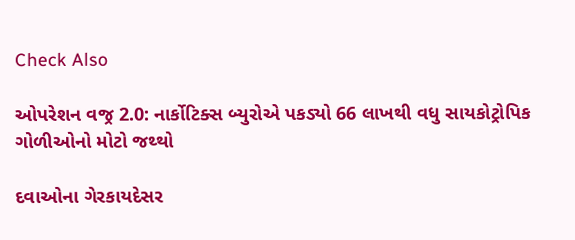Check Also

ઓપરેશન વજ્ર 2.0: નાર્કોટિક્સ બ્યુરોએ પકડ્યો 66 લાખથી વધુ સાયકોટ્રોપિક ગોળીઓનો મોટો જથ્થો

દવાઓના ગેરકાયદેસર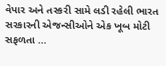વેપાર અને તસ્કરી સામે લડી રહેલી ભારત સરકારની એજન્સીઓને એક ખૂબ મોટી સફળતા …